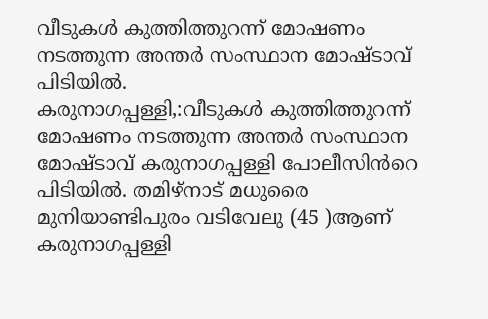വീടുകൾ കുത്തിത്തുറന്ന് മോഷണം നടത്തുന്ന അന്തർ സംസ്ഥാന മോഷ്ടാവ് പിടിയിൽ.
കരുനാഗപ്പള്ളി,:വീടുകൾ കുത്തിത്തുറന്ന് മോഷണം നടത്തുന്ന അന്തർ സംസ്ഥാന മോഷ്ടാവ് കരുനാഗപ്പള്ളി പോലീസിൻറെ പിടിയിൽ. തമിഴ്നാട് മധുരൈ മുനിയാണ്ടിപുരം വടിവേലു (45 )ആണ് കരുനാഗപ്പള്ളി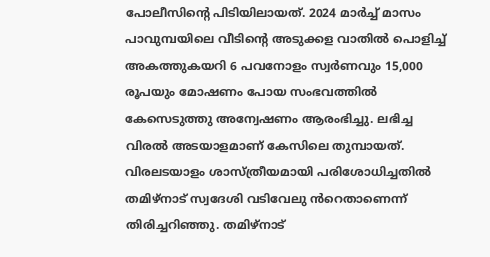പോലീസിൻ്റെ പിടിയിലായത്. 2024 മാർച്ച് മാസം പാവുമ്പയിലെ വീടിൻ്റെ അടുക്കള വാതിൽ പൊളിച്ച് അകത്തുകയറി 6 പവനോളം സ്വർണവും 15,000 രൂപയും മോഷണം പോയ സംഭവത്തിൽ കേസെടുത്തു അന്വേഷണം ആരംഭിച്ചു. ലഭിച്ച വിരൽ അടയാളമാണ് കേസിലെ തുമ്പായത്. വിരലടയാളം ശാസ്ത്രീയമായി പരിശോധിച്ചതിൽ തമിഴ്നാട് സ്വദേശി വടിവേലു ൻറെതാണെന്ന് തിരിച്ചറിഞ്ഞു. തമിഴ്നാട്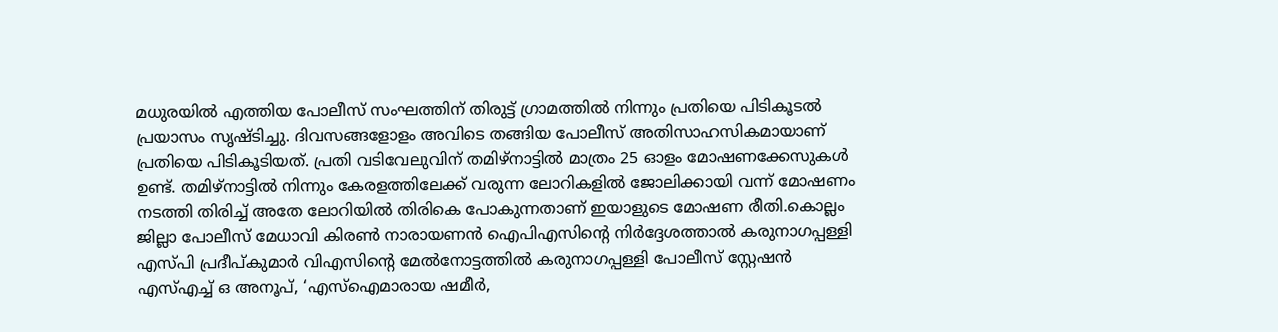മധുരയിൽ എത്തിയ പോലീസ് സംഘത്തിന് തിരുട്ട് ഗ്രാമത്തിൽ നിന്നും പ്രതിയെ പിടികൂടൽ പ്രയാസം സൃഷ്ടിച്ചു. ദിവസങ്ങളോളം അവിടെ തങ്ങിയ പോലീസ് അതിസാഹസികമായാണ് പ്രതിയെ പിടികൂടിയത്. പ്രതി വടിവേലുവിന് തമിഴ്നാട്ടിൽ മാത്രം 25 ഓളം മോഷണക്കേസുകൾ ഉണ്ട്. തമിഴ്നാട്ടിൽ നിന്നും കേരളത്തിലേക്ക് വരുന്ന ലോറികളിൽ ജോലിക്കായി വന്ന് മോഷണം നടത്തി തിരിച്ച് അതേ ലോറിയിൽ തിരികെ പോകുന്നതാണ് ഇയാളുടെ മോഷണ രീതി.കൊല്ലം ജില്ലാ പോലീസ് മേധാവി കിരൺ നാരായണൻ ഐപിഎസിൻ്റെ നിർദ്ദേശത്താൽ കരുനാഗപ്പള്ളി എസ്പി പ്രദീപ്കുമാർ വിഎസിൻ്റെ മേൽനോട്ടത്തിൽ കരുനാഗപ്പള്ളി പോലീസ് സ്റ്റേഷൻ എസ്എച്ച് ഒ അനൂപ്, ‘എസ്ഐമാരായ ഷമീർ,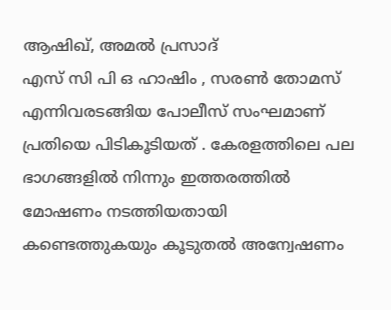ആഷിഖ്, അമൽ പ്രസാദ്
എസ് സി പി ഒ ഹാഷിം , സരൺ തോമസ് എന്നിവരടങ്ങിയ പോലീസ് സംഘമാണ് പ്രതിയെ പിടികൂടിയത് . കേരളത്തിലെ പല ഭാഗങ്ങളിൽ നിന്നും ഇത്തരത്തിൽ മോഷണം നടത്തിയതായി കണ്ടെത്തുകയും കൂടുതൽ അന്വേഷണം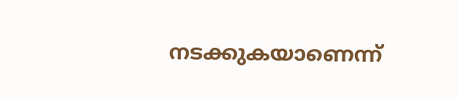നടക്കുകയാണെന്ന്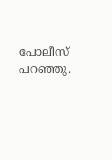പോലീസ് പറഞ്ഞു.